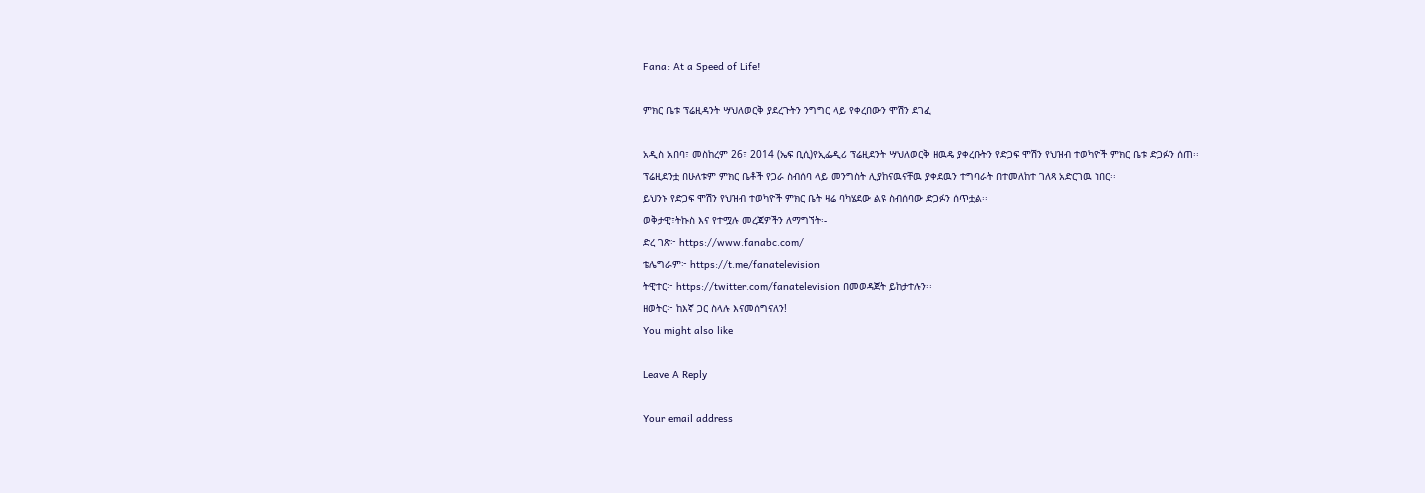Fana: At a Speed of Life!

ምክር ቤቱ ፕሬዚዳንት ሣህለወርቅ ያደረጉትን ንግግር ላይ የቀረበውን ሞሽን ደገፈ

አዲስ አበባ፣ መስከረም 26፣ 2014 (ኤፍ ቢሲ)የኢፌዲሪ ፕሬዚደንት ሣህለወርቅ ዘዉዴ ያቀረቡትን የድጋፍ ሞሽን የህዝብ ተወካዮች ምክር ቤቱ ድጋፉን ሰጠ፡፡
ፕሬዚደንቷ በሁለቱም ምክር ቤቶች የጋራ ስብሰባ ላይ መንግስት ሊያከናዉናቸዉ ያቀደዉን ተግባራት በተመለከተ ገለጻ አድርገዉ ነበር፡፡
ይህንኑ የድጋፍ ሞሽን የህዝብ ተወካዮች ምክር ቤት ዛሬ ባካሄደው ልዩ ስብሰባው ድጋፉን ሰጥቷል፡፡
ወቅታዊ፣ትኩስ እና የተሟሉ መረጃዎችን ለማግኘት፡-
ድረ ገጽ፦ https://www.fanabc.com/
ቴሌግራም፦ https://t.me/fanatelevision
ትዊተር፦ https://twitter.com/fanatelevision በመወዳጀት ይከታተሉን፡፡
ዘወትር፦ ከእኛ ጋር ስላሉ እናመሰግናለን!
You might also like

Leave A Reply

Your email address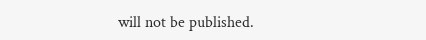will not be published.